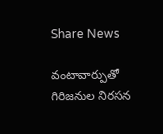Share News

వంటావార్పుతో గిరిజనుల నిరసన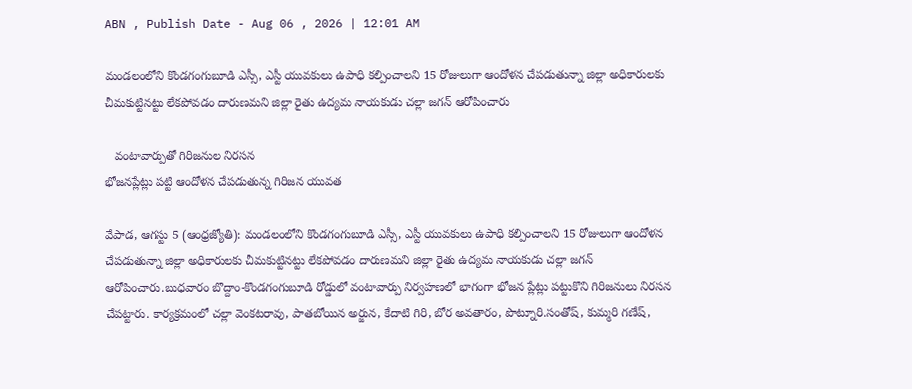ABN , Publish Date - Aug 06 , 2026 | 12:01 AM

మండలంలోని కొండగంగుబూడి ఎస్సీ, ఎస్టీ యువకులు ఉపాధి కల్పించాలని 15 రోజులుగా ఆందోళన చేపడుతున్నా జిల్లా అధికారులకు చీమకుట్టినట్టు లేకపోవడం దారుణమని జిల్లా రైతు ఉద్యమ నాయకుడు చల్లా జగన్‌ ఆరోపించారు

   వంటావార్పుతో గిరిజనుల నిరసన
భోజనప్లేట్లు పట్టి ఆందోళన చేపడుతున్న గిరిజన యువత

వేపాడ, ఆగస్టు 5 (ఆంధ్రజ్యోతి): మండలంలోని కొండగంగుబూడి ఎస్సీ, ఎస్టీ యువకులు ఉపాధి కల్పించాలని 15 రోజులుగా ఆందోళన చేపడుతున్నా జిల్లా అధికారులకు చీమకుట్టినట్టు లేకపోవడం దారుణమని జిల్లా రైతు ఉద్యమ నాయకుడు చల్లా జగన్‌ ఆరోపించారు.బుధవారం బొద్దాం-కొండగంగుబూడి రోడ్డులో వంటావార్పు నిర్వహణలో భాగంగా భోజన ప్లేట్లు పట్టుకొని గిరిజనులు నిరసన చేపట్టారు. కార్యక్రమంలో చల్లా వెంకటరావు, పాతబోయిన అర్జున, కేదాటి గిరి, బోర అవతారం, పొట్నూరి.సంతోష్‌, కుమ్మరి గణేష్‌,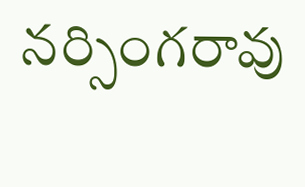నర్సింగరావు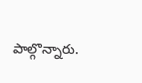పాల్గొన్నారు.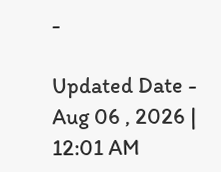-

Updated Date - Aug 06 , 2026 | 12:01 AM